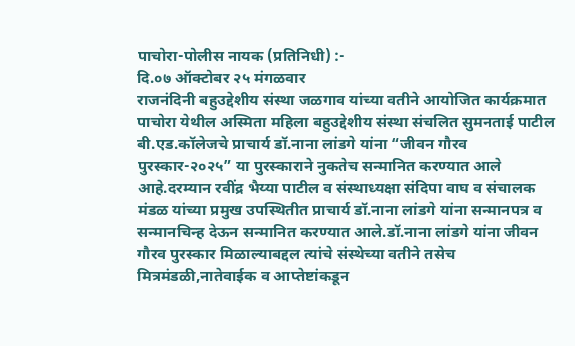पाचोरा-पोलीस नायक (प्रतिनिधी) :-
दि.०७ ऑक्टोबर २५ मंगळवार
राजनंदिनी बहुउद्देशीय संस्था जळगाव यांच्या वतीने आयोजित कार्यक्रमात पाचोरा येथील अस्मिता महिला बहुउद्देशीय संस्था संचलित सुमनताई पाटील बी.एड.कॉलेजचे प्राचार्य डॉ.नाना लांडगे यांना “जीवन गौरव पुरस्कार-२०२५” या पुरस्काराने नुकतेच सन्मानित करण्यात आले आहे.दरम्यान रवींद्र भैय्या पाटील व संस्थाध्यक्षा संदिपा वाघ व संचालक मंडळ यांच्या प्रमुख उपस्थितीत प्राचार्य डॉ.नाना लांडगे यांना सन्मानपत्र व सन्मानचिन्ह देऊन सन्मानित करण्यात आले.डॉ.नाना लांडगे यांना जीवन गौरव पुरस्कार मिळाल्याबद्दल त्यांचे संस्थेच्या वतीने तसेच मित्रमंडळी,नातेवाईक व आप्तेष्टांकडून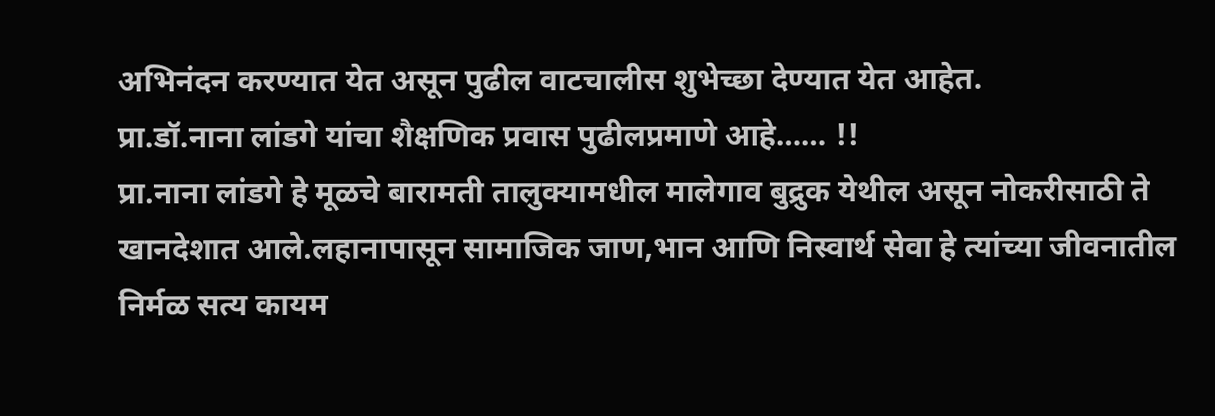अभिनंदन करण्यात येत असून पुढील वाटचालीस शुभेच्छा देण्यात येत आहेत.
प्रा.डॉ.नाना लांडगे यांचा शैक्षणिक प्रवास पुढीलप्रमाणे आहे…… !!
प्रा.नाना लांडगे हे मूळचे बारामती तालुक्यामधील मालेगाव बुद्रुक येथील असून नोकरीसाठी ते खानदेशात आले.लहानापासून सामाजिक जाण,भान आणि निस्वार्थ सेवा हे त्यांच्या जीवनातील निर्मळ सत्य कायम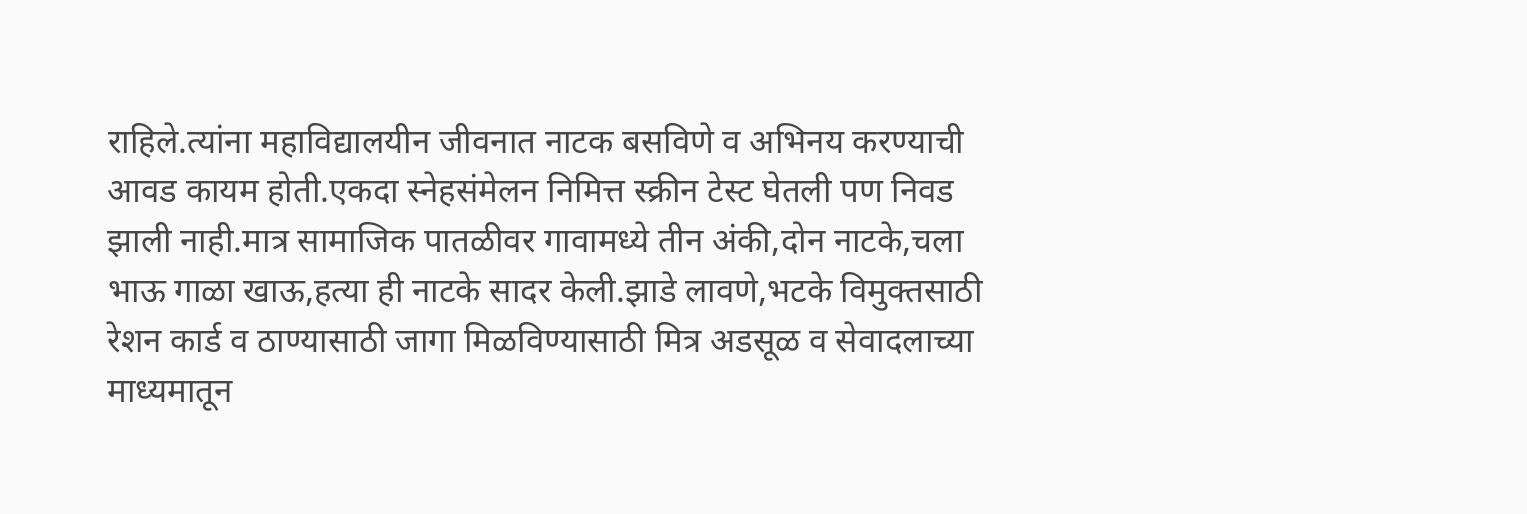राहिले.त्यांना महाविद्यालयीन जीवनात नाटक बसविणे व अभिनय करण्याची आवड कायम होती.एकदा स्नेहसंमेलन निमित्त स्क्रीन टेस्ट घेतली पण निवड झाली नाही.मात्र सामाजिक पातळीवर गावामध्ये तीन अंकी,दोन नाटके,चला भाऊ गाळा खाऊ,हत्या ही नाटके सादर केली.झाडे लावणे,भटके विमुक्तसाठी रेशन कार्ड व ठाण्यासाठी जागा मिळविण्यासाठी मित्र अडसूळ व सेवादलाच्या माध्यमातून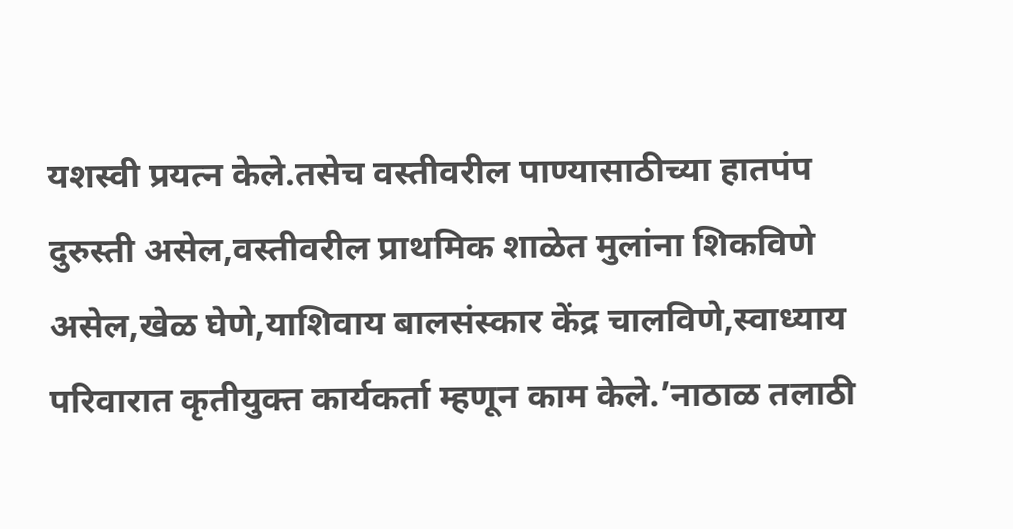यशस्वी प्रयत्न केले.तसेच वस्तीवरील पाण्यासाठीच्या हातपंप दुरुस्ती असेल,वस्तीवरील प्राथमिक शाळेत मुलांना शिकविणे असेल,खेळ घेणे,याशिवाय बालसंस्कार केंद्र चालविणे,स्वाध्याय परिवारात कृतीयुक्त कार्यकर्ता म्हणून काम केले.’नाठाळ तलाठी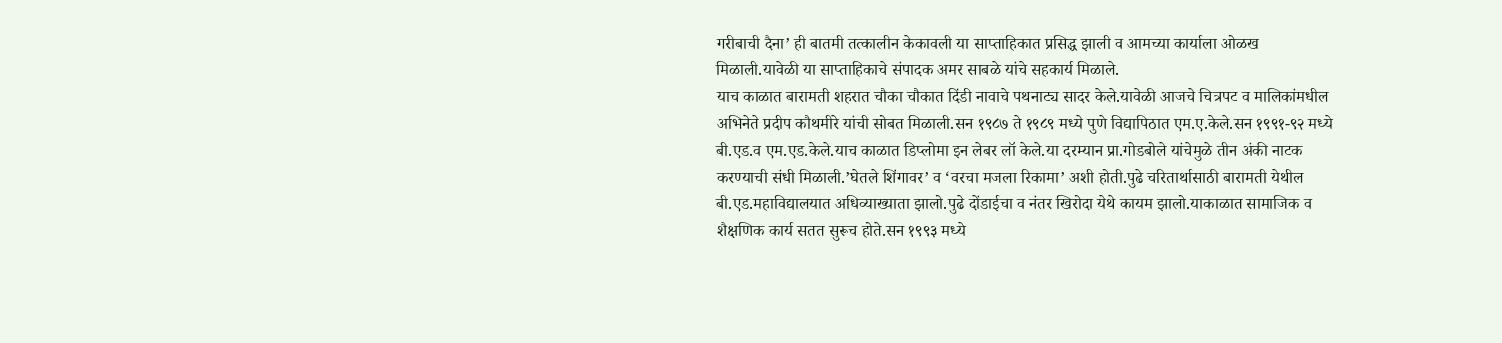गरीबाची दैना’ ही बातमी तत्कालीन केकावली या साप्ताहिकात प्रसिद्ध झाली व आमच्या कार्याला ओळख मिळाली.यावेळी या साप्ताहिकाचे संपादक अमर साबळे यांचे सहकार्य मिळाले.
याच काळात बारामती शहरात चौका चौकात दिंडी नावाचे पथनाट्य सादर केले.यावेळी आजचे चित्रपट व मालिकांमधील अभिनेते प्रदीप कौथमीरे यांची सोबत मिळाली.सन १९८७ ते १९८९ मध्ये पुणे विद्यापिठात एम.ए.केले.सन १९९१-९२ मध्ये बी.एड.व एम.एड.केले.याच काळात डिप्लोमा इन लेबर लॉ केले.या दरम्यान प्रा.गोडबोले यांचेमुळे तीन अंकी नाटक करण्याची संधी मिळाली.’घेतले शिंगावर’ व ‘वरचा मजला रिकामा’ अशी होती.पुढे चरितार्थासाठी बारामती येथील बी.एड.महाविद्यालयात अधिव्याख्याता झालो.पुढे दोंडाईचा व नंतर खिरोदा येथे कायम झालो.याकाळात सामाजिक व शैक्षणिक कार्य सतत सुरूच होते.सन १९९३ मध्ये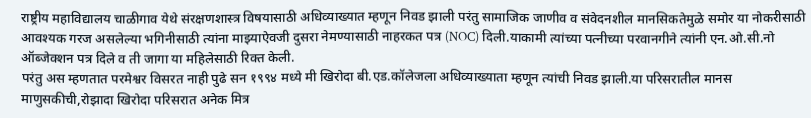राष्ट्रीय महाविद्यालय चाळीगाव येथे संरक्षणशास्त्र विषयासाठी अधिव्याख्यात म्हणून निवड झाली परंतु सामाजिक जाणीव व संवेदनशील मानसिकतेमुळे समोर या नोकरीसाठी आवश्यक गरज असलेल्या भगिनीसाठी त्यांना माझ्याऐवजी दुसरा नेमण्यासाठी नाहरकत पत्र (NOC) दिली.याकामी त्यांच्या पत्नीच्या परवानगीने त्यांनी एन.ओ.सी.नो ऑब्जेक्शन पत्र दिले व ती जागा या महिलेसाठी रिक्त केली.
परंतु अस म्हणतात परमेश्वर विसरत नाही पुढे सन १९९४ मध्ये मी खिरोदा बी.एड.कॉलेजला अधिव्याख्याता म्हणून त्यांची निवड झाली.या परिसरातील मानस माणुसकीची,रोझादा खिरोदा परिसरात अनेक मित्र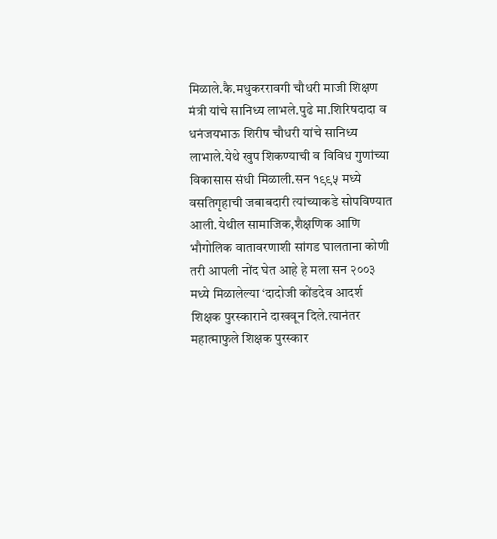मिळाले.कै.मधुकररावगी चौधरी माजी शिक्षण मंत्री यांचे सानिध्य लाभले.पुढे मा.शिरिषदादा व धनंजयभाऊ शिरीष चौधरी यांचे सानिध्य लाभाले.येथे खुप शिकण्याची व विविध गुणांच्या विकासास संधी मिळाली.सन १९९५ मध्ये वसतिगृहाची जबाबदारी त्यांच्याकडे सोपविण्यात आली.येथील सामाजिक,शैक्षणिक आणि भौगोलिक वातावरणाशी सांगड घालताना कोणी तरी आपली नोंद घेत आहे हे मला सन २००३ मध्ये मिळालेल्या ‘दादोजी कोंडदेव आदर्श शिक्षक पुरस्काराने दाखवून दिले.त्यानंतर महात्माफुले शिक्षक पुरस्कार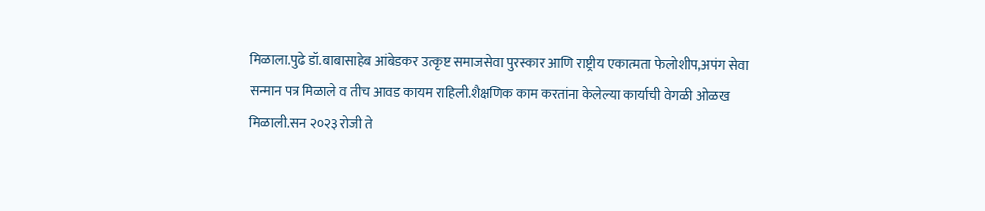मिळाला.पुढे डॉ.बाबासाहेब आंबेडकर उत्कृष्ट समाजसेवा पुरस्कार आणि राष्ट्रीय एकात्मता फेलोशीप,अपंग सेवा सन्मान पत्र मिळाले व तीच आवड कायम राहिली.शैक्षणिक काम करतांना केलेल्या कार्याची वेगळी ओळख मिळाली.सन २०२३ रोजी ते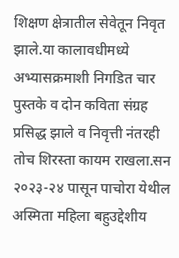शिक्षण क्षेत्रातील सेवेतून निवृत झाले.या कालावधीमध्ये अभ्यासक्रमाशी निगडित चार पुस्तके व दोन कविता संग्रह प्रसिद्ध झाले व निवृत्ती नंतरही तोच शिरस्ता कायम राखला.सन २०२३-२४ पासून पाचोरा येथील अस्मिता महिला बहुउद्देशीय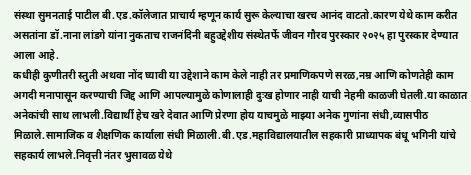संस्था सुमनताई पाटील बी.एड.कॉलेजात प्राचार्य म्हणून कार्य सुरू केल्याचा खरच आनंद वाटतो.कारण येथे काम करीत असतांना डॉ.नाना लांडगे यांना नुकताच राजनंदिनी बहुउद्देशीय संस्थेतर्फे जीवन गौरव पुरस्कार २०२५ हा पुरस्कार देण्यात आला आहे.
कधीही कुणीतरी स्तुती अथवा नोंद घ्यावी या उद्देशाने काम केले नाही तर प्रमाणिकपणे सरळ,नम्र आणि कोणतेही काम अगदी मनापासून करण्याची जिद्द आणि आपल्यामुळे कोणालाही दुःख होणार नाही याची नेहमी काळजी घेतली.या काळात अनेकांची साथ लाभली.विद्यार्थी हेच खरे देवात आणि प्रेरणा होय याचमुळे माझ्या अनेक गुणांना संधी,व्यासपीठ मिळाले.सामाजिक व शैक्षणिक कार्याला संधी मिळाली.बी.एड.महाविद्यालयातील सहकारी प्राध्यापक बंधू भगिनी यांचे सहकार्य लाभले.निवृत्ती नंतर भुसावळ येथे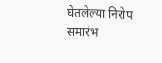घेतलेल्या निरोप समारंभ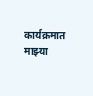कार्यक्रमात माझ्या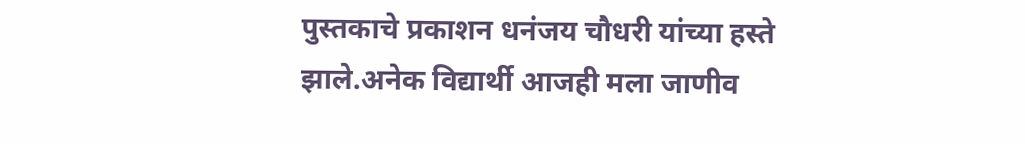पुस्तकाचे प्रकाशन धनंजय चौधरी यांच्या हस्ते झाले.अनेक विद्यार्थी आजही मला जाणीव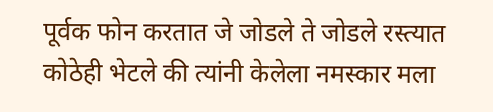पूर्वक फोन करतात जे जोडले ते जोडले रस्त्यात कोठेही भेटले की त्यांनी केलेला नमस्कार मला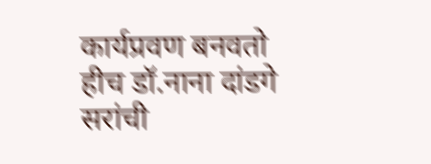कार्यप्रवण बनवतो हीच डॉ.नाना दांडगे सरांची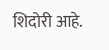शिदोरी आहे.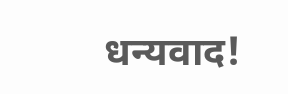धन्यवाद!